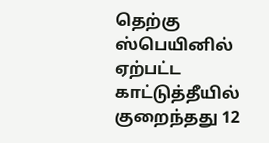தெற்கு ஸ்பெயினில் ஏற்பட்ட காட்டுத்தீயில் குறைந்தது 12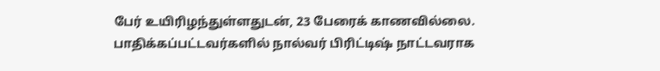பேர் உயிரிழந்துள்ளதுடன், 23 பேரைக் காணவில்லை.
பாதிக்கப்பட்டவர்களில் நால்வர் பிரிட்டிஷ் நாட்டவராக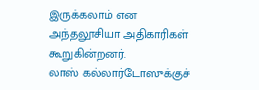இருக்கலாம் என அந்தலூசியா அதிகாரிகள் கூறுகின்றனர்.
லாஸ் கல்லார்டோஸுக்குச்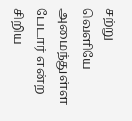சற்று வெளியே அமைந்துள்ள பேடார் என்ற சிறிய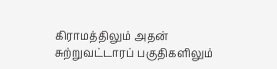கிராமத்திலும் அதன் சுற்றுவட்டாரப் பகுதிகளிலும்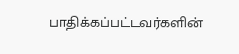பாதிக்கப்பட்டவர்களின்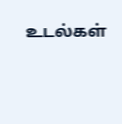உடல்கள்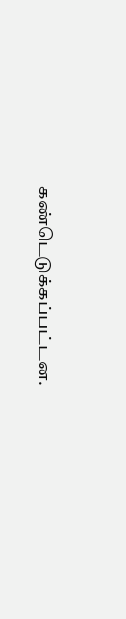கண்டெடுக்கப்பட்டன.